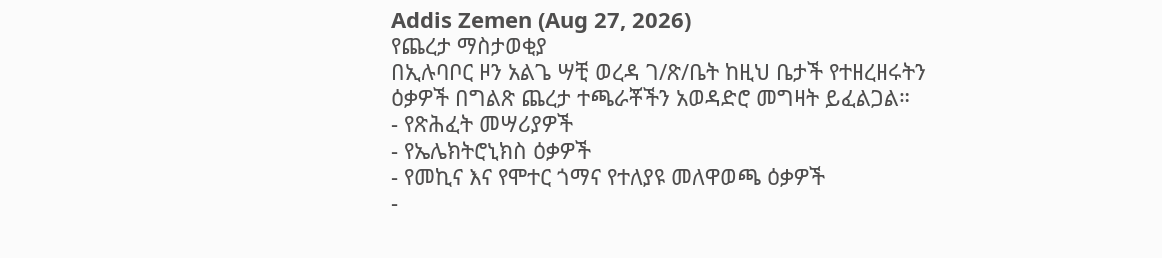Addis Zemen (Aug 27, 2026)
የጨረታ ማስታወቂያ
በኢሉባቦር ዞን አልጌ ሣቺ ወረዳ ገ/ጽ/ቤት ከዚህ ቤታች የተዘረዘሩትን ዕቃዎች በግልጽ ጨረታ ተጫራቾችን አወዳድሮ መግዛት ይፈልጋል።
- የጽሕፈት መሣሪያዎች
- የኤሌክትሮኒክስ ዕቃዎች
- የመኪና እና የሞተር ጎማና የተለያዩ መለዋወጫ ዕቃዎች
-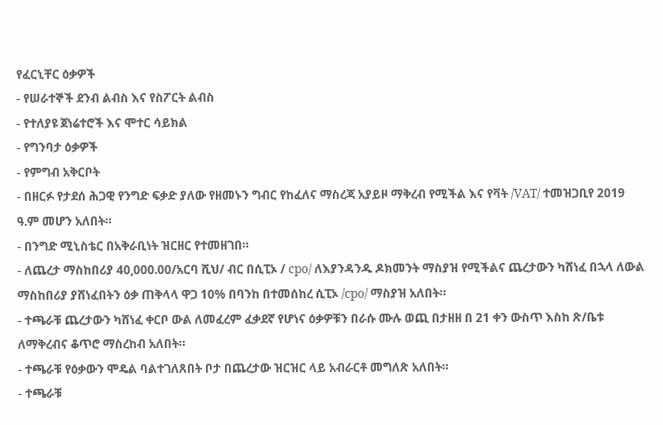የፈርኒቸር ዕቃዎች
- የሠራተኞች ደንብ ልብስ እና የስፖርት ልብስ
- የተለያዩ ጀነሬተሮች እና ሞተር ሳይክል
- የግንባታ ዕቃዎች
- የምግብ አቅርቦት
- በዘርፉ የታደሰ ሕጋዊ የንግድ ፍቃድ ያለው የዘመኑን ግብር የከፈለና ማስረጃ አያይዞ ማቅረብ የሚችል እና የቫት /VAT/ ተመዝጋቢየ 2019 ዓ.ም መሆን አለበት።
- በንግድ ሚኒስቴር በአቅራቢነት ዝርዘር የተመዘገበ።
- ለጨረታ ማስከበሪያ 40,000.00/አርባ ሺህ/ ብር በሲፒኦ / cpo/ ለእያንዳንዱ ዶክመንት ማስያዝ የሚችልና ጨረታውን ካሸነፈ በኋላ ለውል ማስከበሪያ ያሸነፈበትን ዕቃ ጠቅላላ ዋጋ 10% በባንከ በተመሰከረ ሲፒኦ /cpo/ ማስያዝ አለበት።
- ተጫራቹ ጨረታውን ካሸነፈ ቀርቦ ውል ለመፈረም ፈቃደኛ የሆነና ዕቃዎቹን በራሱ ሙሉ ወጪ በታዘዘ በ 21 ቀን ውስጥ እስከ ጽ/ቤቱ ለማቅረብና ቆጥሮ ማስረከብ አለበት።
- ተጫራቹ የዕቃውን ሞዴል ባልተገለጸበት ቦታ በጨረታው ዝርዝር ላይ አብራርቶ መግለጽ አለበት።
- ተጫራቹ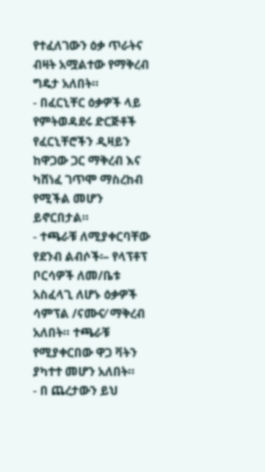የተፈለገውን ዕቃ ጥራትና ብዛት አሟልተው የማቅረብ ግዴታ አለበት።
- በፈርኒቸር ዕቃዎች ላይ የምትወዳደሩ ድርጅቶች የፈርኒቸሮችን ዲዛይን ከዋጋው ጋር ማቅረብ እና ካሸነፈ ገጥሞ ማስረከብ የሚችል መሆን ይኖርበታል።
- ተጫራቹ ለሚያቀርባቸው የደንብ ልብሶች፡– የላፕቶፕ ቦርሳዎች ለመ/ቤቱ አስፈላጊ ለሆኑ ዕቃዎች ሳምፕል /ናሙና⁄ ማቅረብ አለበት። ተጫራቹ የሚያቀርበው ዋጋ ቫትን ያካተተ መሆን አለበት።
- በ ጨረታውን ይህ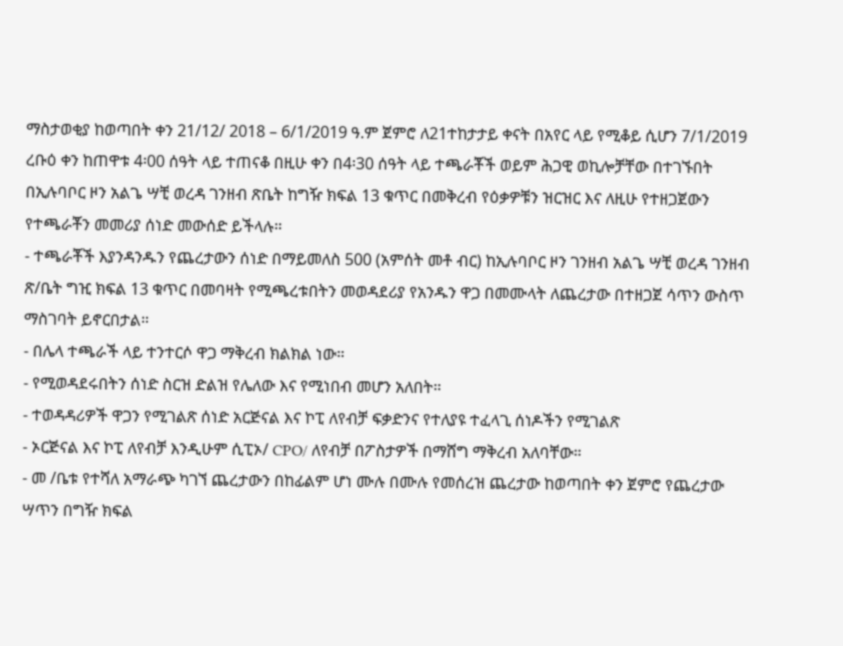ማስታወቂያ ከወጣበት ቀን 21/12/ 2018 – 6/1/2019 ዓ.ም ጀምሮ ለ21ተከታታይ ቀናት በአየር ላይ የሚቆይ ሲሆን 7/1/2019 ረቡዕ ቀን ከጠዋቱ 4፡00 ሰዓት ላይ ተጠናቆ በዚሁ ቀን በ4፡30 ሰዓት ላይ ተጫራቾች ወይም ሕጋዊ ወኪሎቻቸው በተገኙበት በኢሉባቦር ዞን አልጌ ሣቺ ወረዳ ገንዘብ ጽቤት ከግዥ ክፍል 13 ቁጥር በመቅረብ የዕቃዎቹን ዝርዝር እና ለዚሁ የተዘጋጀውን የተጫራቾን መመሪያ ሰነድ መውሰድ ይችላሉ።
- ተጫራቾች እያንዳንዱን የጨረታውን ሰነድ በማይመለስ 500 (አምሰት መቶ ብር) ከኢሉባቦር ዞን ገንዘብ አልጌ ሣቺ ወረዳ ገንዘብ ጽ/ቤት ግዢ ክፍል 13 ቁጥር በመባዛት የሚጫረቱበትን መወዳደሪያ የአንዱን ዋጋ በመሙላት ለጨረታው በተዘጋጀ ሳጥን ውስጥ ማስገባት ይኖርበታል።
- በሌላ ተጫራች ላይ ተንተርሶ ዋጋ ማቅረብ ክልክል ነው።
- የሚወዳደሩበትን ሰነድ ስርዝ ድልዝ የሌለው እና የሚነበብ መሆን አለበት።
- ተወዳዳሪዎች ዋጋን የሚገልጽ ሰነድ አርጅናል እና ኮፒ ለየብቻ ፍቃድንና የተለያዩ ተፈላጊ ሰነዶችን የሚገልጽ
- ኦርጅናል እና ኮፒ ለየብቻ እንዲሁም ሲፒኦ/ CPO/ ለየብቻ በፖስታዎች በማሸግ ማቅረብ አለባቸው።
- መ /ቤቱ የተሻለ አማራጭ ካገኘ ጨረታውን በከፊልም ሆነ ሙሉ በሙሉ የመሰረዝ ጨረታው ከወጣበት ቀን ጀምሮ የጨረታው ሣጥን በግዥ ክፍል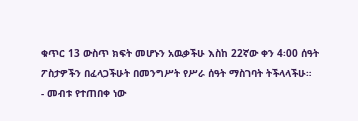ቁጥር 13 ውስጥ ክፍት መሆኑን አዉቃችሁ እስከ 22ኛው ቀን 4፡00 ሰዓት ፖስታዎችን በፈላጋችሁት በመንግሥት የሥራ ሰዓት ማስገባት ትችላላችሁ።
- መብቱ የተጠበቀ ነው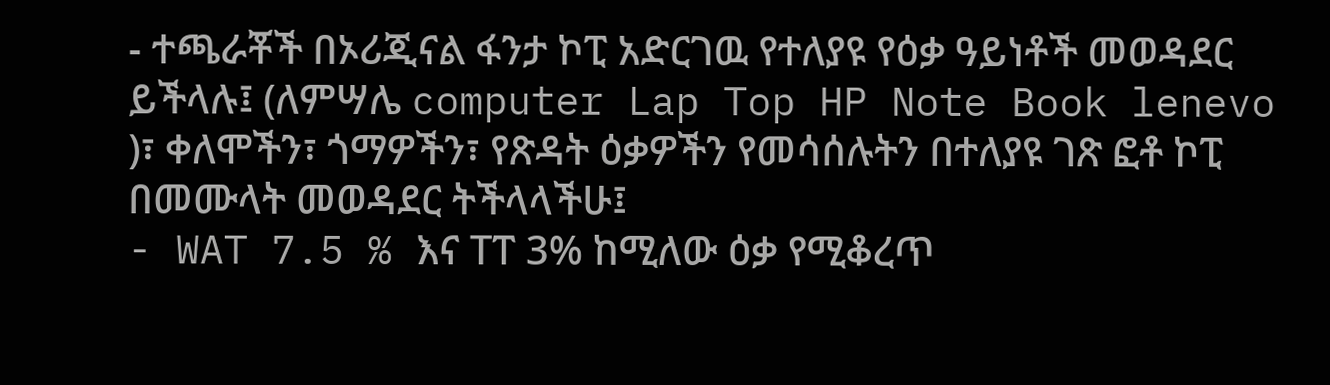- ተጫራቾች በኦሪጂናል ፋንታ ኮፒ አድርገዉ የተለያዩ የዕቃ ዓይነቶች መወዳደር ይችላሉ፤ (ለምሣሌ computer Lap Top HP Note Book lenevo )፣ ቀለሞችን፣ ጎማዎችን፣ የጽዳት ዕቃዎችን የመሳሰሉትን በተለያዩ ገጽ ፎቶ ኮፒ በመሙላት መወዳደር ትችላላችሁ፤
- WAT 7.5 % እና Tፐ 3% ከሚለው ዕቃ የሚቆረጥ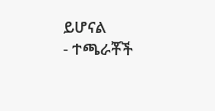ይሆናል
- ተጫራቾች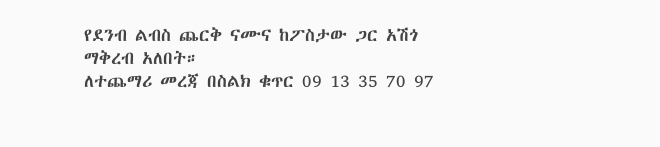የደንብ ልብስ ጨርቅ ናሙና ከፖስታው ጋር አሽጎ ማቅረብ አለበት።
ለተጨማሪ መረጃ በስልክ ቁጥር 09 13 35 70 97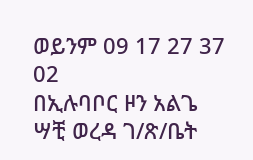ወይንም 09 17 27 37 02
በኢሉባቦር ዞን አልጌ ሣቺ ወረዳ ገ/ጽ/ቤት